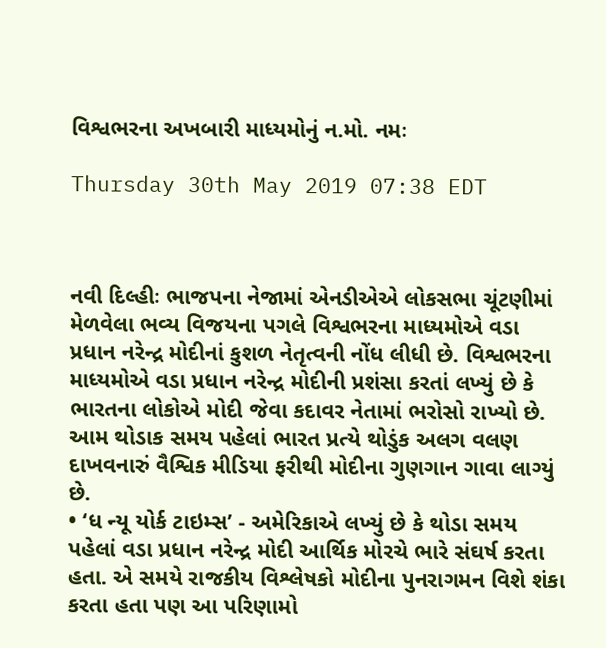વિશ્વભરના અખબારી માધ્યમોનું ન.મો. નમઃ

Thursday 30th May 2019 07:38 EDT



નવી દિલ્હીઃ ભાજપના નેજામાં એનડીએએ લોકસભા ચૂંટણીમાં મેળવેલા ભવ્ય વિજયના પગલે વિશ્વભરના માધ્યમોએ વડા પ્રધાન નરેન્દ્ર મોદીનાં કુશળ નેતૃત્વની નોંધ લીધી છે. વિશ્વભરના માધ્યમોએ વડા પ્રધાન નરેન્દ્ર મોદીની પ્રશંસા કરતાં લખ્યું છે કે ભારતના લોકોએ મોદી જેવા કદાવર નેતામાં ભરોસો રાખ્યો છે. આમ થોડાક સમય પહેલાં ભારત પ્રત્યે થોડુંક અલગ વલણ દાખવનારું વૈશ્વિક મીડિયા ફરીથી મોદીના ગુણગાન ગાવા લાગ્યું છે.
• ‘ધ ન્યૂ યોર્ક ટાઇમ્સ’ - અમેરિકાએ લખ્યું છે કે થોડા સમય પહેલાં વડા પ્રધાન નરેન્દ્ર મોદી આર્થિક મોરચે ભારે સંઘર્ષ કરતા હતા. એ સમયે રાજકીય વિશ્લેષકો મોદીના પુનરાગમન વિશે શંકા કરતા હતા પણ આ પરિણામો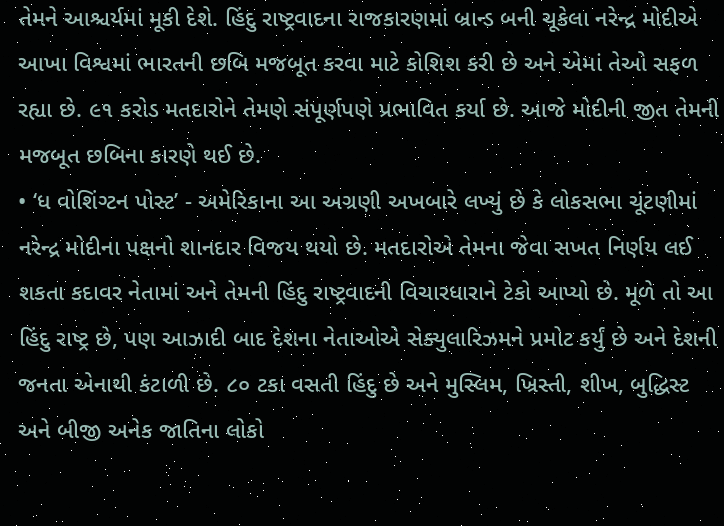તેમને આશ્ચર્યમાં મૂકી દેશે. હિંદુ રાષ્ટ્રવાદના રાજકારણમાં બ્રાન્ડ બની ચૂકેલા નરેન્દ્ર મોદીએ આખા વિશ્વમાં ભારતની છબિ મજબૂત કરવા માટે કોશિશ કરી છે અને એમાં તેઓ સફળ રહ્યા છે. ૯૧ કરોડ મતદારોને તેમણે સંપૂર્ણપણે પ્રભાવિત કર્યા છે. આજે મોદીની જીત તેમની મજબૂત છબિના કારણે થઈ છે.
• ‘ધ વોશિંગ્ટન પોસ્ટ’ - અમેરિકાના આ અગ્રણી અખબારે લખ્યું છે કે લોકસભા ચૂંટણીમાં નરેન્દ્ર મોદીના પક્ષનો શાનદાર વિજય થયો છે. મતદારોએ તેમના જેવા સખત નિર્ણય લઈ શકતા કદાવર નેતામાં અને તેમની હિંદુ રાષ્ટ્રવાદની વિચારધારાને ટેકો આપ્યો છે. મૂળે તો આ હિંદુ રાષ્ટ્ર છે, પણ આઝાદી બાદ દેશના નેતાઓએ સેક્યુલારિઝમને પ્રમોટ કર્યું છે અને દેશની જનતા એનાથી કંટાળી છે. ૮૦ ટકા વસતી હિંદુ છે અને મુસ્લિમ, ખ્રિસ્તી, શીખ, બુદ્ધિસ્ટ અને બીજી અનેક જાતિના લોકો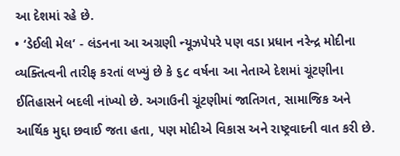આ દેશમાં રહે છે.
• ‘ડેઈલી મેલ’ - લંડનના આ અગ્રણી ન્યૂઝપેપરે પણ વડા પ્રધાન નરેન્દ્ર મોદીના વ્યક્તિત્વની તારીફ કરતાં લખ્યું છે કે ૬૮ વર્ષના આ નેતાએ દેશમાં ચૂંટણીના ઈતિહાસને બદલી નાંખ્યો છે. અગાઉની ચૂંટણીમાં જાતિગત, સામાજિક અને આર્થિક મુદ્દા છવાઈ જતા હતા, પણ મોદીએ વિકાસ અને રાષ્ટ્રવાદની વાત કરી છે.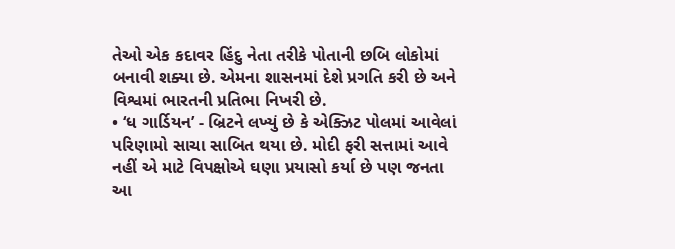તેઓ એક કદાવર હિંદુ નેતા તરીકે પોતાની છબિ લોકોમાં બનાવી શક્યા છે. એમના શાસનમાં દેશે પ્રગતિ કરી છે અને વિશ્વમાં ભારતની પ્રતિભા નિખરી છે.
• ‘ધ ગાર્ડિયન’ - બ્રિટને લખ્યું છે કે એક્ઝિટ પોલમાં આવેલાં પરિણામો સાચા સાબિત થયા છે. મોદી ફરી સત્તામાં આવે નહીં એ માટે વિપક્ષોએ ઘણા પ્રયાસો કર્યા છે પણ જનતા આ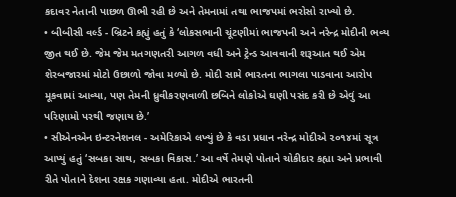કદાવર નેતાની પાછળ ઊભી રહી છે અને તેમનામાં તથા ભાજપમાં ભરોસો રાખ્યો છે.
• બીબીસી વર્લ્ડ - બ્રિટને કહ્યું હતું કે ‘લોકસભાની ચૂંટણીમાં ભાજપની અને નરેન્દ્ર મોદીની ભવ્ય જીત થઈ છે. જેમ જેમ મતગણતરી આગળ વધી અને ટ્રેન્ડ આવવાની શરૂઆત થઈ એમ શેરબજારમાં મોટો ઉછાળો જોવા મળ્યો છે. મોદી સામે ભારતના ભાગલા પાડવાના આરોપ મૂકવામાં આવ્યા, પણ તેમની ધ્રુવીકરણવાળી છબિને લોકોએ ઘણી પસંદ કરી છે એવું આ પરિણામો પરથી જણાય છે.’
• સીએનએન ઇન્ટરનેશનલ - અમેરિકાએ લખ્યું છે કે વડા પ્રધાન નરેન્દ્ર મોદીએ ૨૦૧૪માં સૂત્ર આપ્યું હતું ‘સબકા સાથ, સબકા વિકાસ.’ આ વર્ષે તેમણે પોતાને ચોકીદાર કહ્યા અને પ્રભાવી રીતે પોતાને દેશના રક્ષક ગણાવ્યા હતા. મોદીએ ભારતની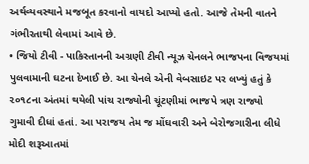અર્થવ્યવસ્થાને મજબૂત કરવાનો વાયદો આપ્યો હતો. આજે તેમની વાતને ગંભીરતાથી લેવામાં આવે છે.
• જિયો ટીવી - પાકિસ્તાનની અગ્રણી ટીવી ન્યૂઝ ચેનલને ભાજપના વિજયમાં પુલવામાની ઘટના દેખાઈ છે. આ ચેનલે એની વેબસાઇટ પર લખ્યું હતું કે ૨૦૧૮ના અંતમાં થયેલી પાંચ રાજ્યોની ચૂંટણીમાં ભાજપે ત્રણ રાજ્યો ગુમાવી દીધાં હતાં. આ પરાજય તેમ જ મોંઘવારી અને બેરોજગારીના લીધે મોદી શરૂઆતમાં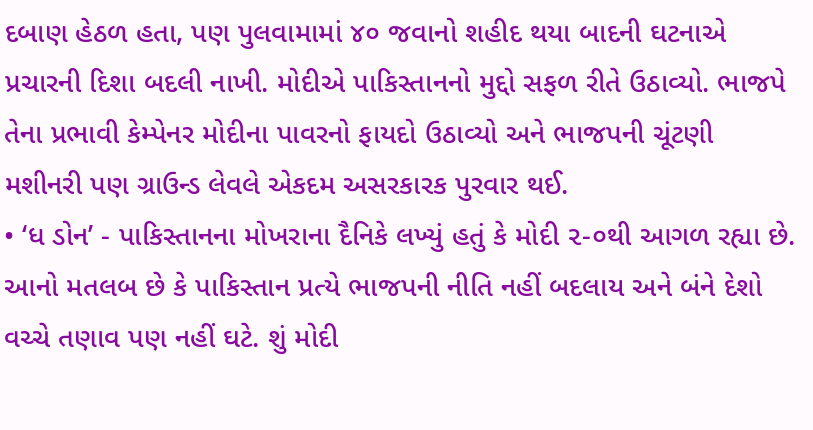દબાણ હેઠળ હતા, પણ પુલવામામાં ૪૦ જવાનો શહીદ થયા બાદની ઘટનાએ પ્રચારની દિશા બદલી નાખી. મોદીએ પાકિસ્તાનનો મુદ્દો સફળ રીતે ઉઠાવ્યો. ભાજપે તેના પ્રભાવી કેમ્પેનર મોદીના પાવરનો ફાયદો ઉઠાવ્યો અને ભાજપની ચૂંટણી મશીનરી પણ ગ્રાઉન્ડ લેવલે એકદમ અસરકારક પુરવાર થઈ.
• ‘ધ ડોન’ - પાકિસ્તાનના મોખરાના દૈનિકે લખ્યું હતું કે મોદી ૨-૦થી આગળ રહ્યા છે. આનો મતલબ છે કે પાકિસ્તાન પ્રત્યે ભાજપની નીતિ નહીં બદલાય અને બંને દેશો વચ્ચે તણાવ પણ નહીં ઘટે. શું મોદી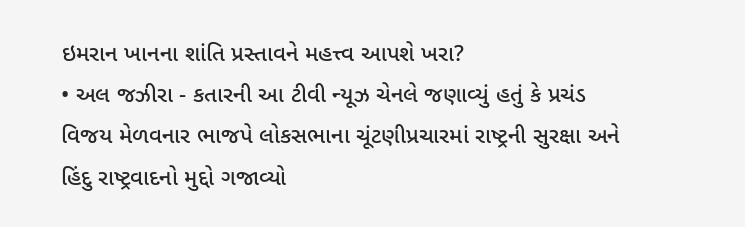ઇમરાન ખાનના શાંતિ પ્રસ્તાવને મહત્ત્વ આપશે ખરા?
• અલ જઝીરા - કતારની આ ટીવી ન્યૂઝ ચેનલે જણાવ્યું હતું કે પ્રચંડ વિજય મેળવનાર ભાજપે લોકસભાના ચૂંટણીપ્રચારમાં રાષ્ટ્રની સુરક્ષા અને હિંદુ રાષ્ટ્રવાદનો મુદ્દો ગજાવ્યો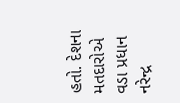હતો. દેશના મતદારોએ વડા પ્રધાન નરેન્દ્ર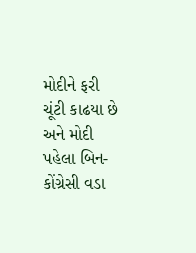મોદીને ફરી ચૂંટી કાઢયા છે અને મોદી પહેલા બિન-કોંગ્રેસી વડા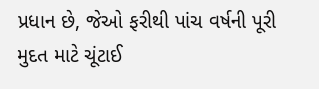પ્રધાન છે, જેઓ ફરીથી પાંચ વર્ષની પૂરી મુદત માટે ચૂંટાઈ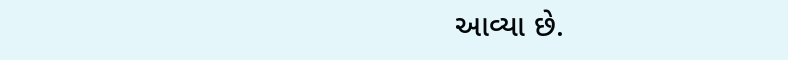આવ્યા છે.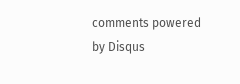comments powered by Disqus